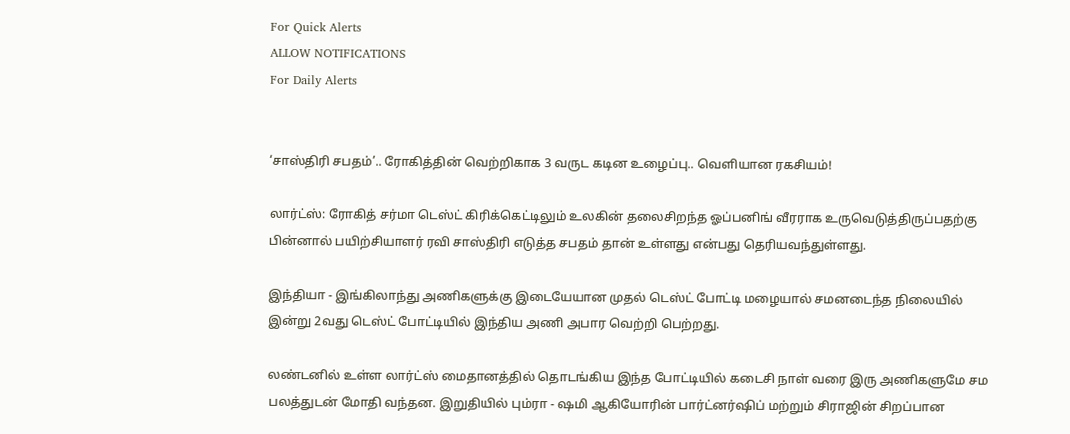For Quick Alerts
ALLOW NOTIFICATIONS
For Daily Alerts


‘சாஸ்திரி சபதம்’.. ரோகித்தின் வெற்றிகாக 3 வருட கடின உழைப்பு.. வெளியான ரகசியம்!

லார்ட்ஸ்: ரோகித் சர்மா டெஸ்ட் கிரிக்கெட்டிலும் உலகின் தலைசிறந்த ஓப்பனிங் வீரராக உருவெடுத்திருப்பதற்கு பின்னால் பயிற்சியாளர் ரவி சாஸ்திரி எடுத்த சபதம் தான் உள்ளது என்பது தெரியவந்துள்ளது.

இந்தியா - இங்கிலாந்து அணிகளுக்கு இடையேயான முதல் டெஸ்ட் போட்டி மழையால் சமனடைந்த நிலையில் இன்று 2வது டெஸ்ட் போட்டியில் இந்திய அணி அபார வெற்றி பெற்றது.

லண்டனில் உள்ள லார்ட்ஸ் மைதானத்தில் தொடங்கிய இந்த போட்டியில் கடைசி நாள் வரை இரு அணிகளுமே சம பலத்துடன் மோதி வந்தன. இறுதியில் பும்ரா - ஷமி ஆகியோரின் பார்ட்னர்ஷிப் மற்றும் சிராஜின் சிறப்பான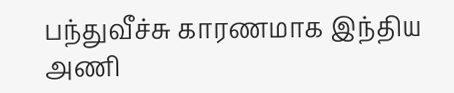பந்துவீச்சு காரணமாக இந்திய அணி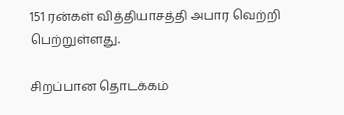151 ரன்கள் வித்தியாசத்தி அபார வெற்றி பெற்றுள்ளது.

சிறப்பான தொடக்கம்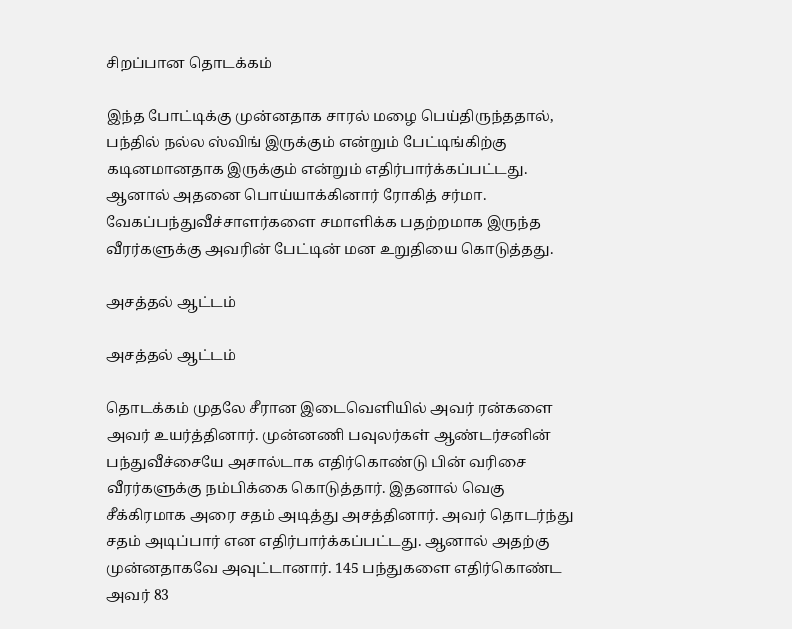சிறப்பான தொடக்கம்

இந்த போட்டிக்கு முன்னதாக சாரல் மழை பெய்திருந்ததால், பந்தில் நல்ல ஸ்விங் இருக்கும் என்றும் பேட்டிங்கிற்கு கடினமானதாக இருக்கும் என்றும் எதிர்பார்க்கப்பட்டது. ஆனால் அதனை பொய்யாக்கினார் ரோகித் சர்மா. வேகப்பந்துவீச்சாளர்களை சமாளிக்க பதற்றமாக இருந்த வீரர்களுக்கு அவரின் பேட்டின் மன உறுதியை கொடுத்தது.

அசத்தல் ஆட்டம்

அசத்தல் ஆட்டம்

தொடக்கம் முதலே சீரான இடைவெளியில் அவர் ரன்களை அவர் உயர்த்தினார். முன்னணி பவுலர்கள் ஆண்டர்சனின் பந்துவீச்சையே அசால்டாக எதிர்கொண்டு பின் வரிசை வீரர்களுக்கு நம்பிக்கை கொடுத்தார். இதனால் வெகு சீக்கிரமாக அரை சதம் அடித்து அசத்தினார். அவர் தொடர்ந்து சதம் அடிப்பார் என எதிர்பார்க்கப்பட்டது. ஆனால் அதற்கு முன்னதாகவே அவுட்டானார். 145 பந்துகளை எதிர்கொண்ட அவர் 83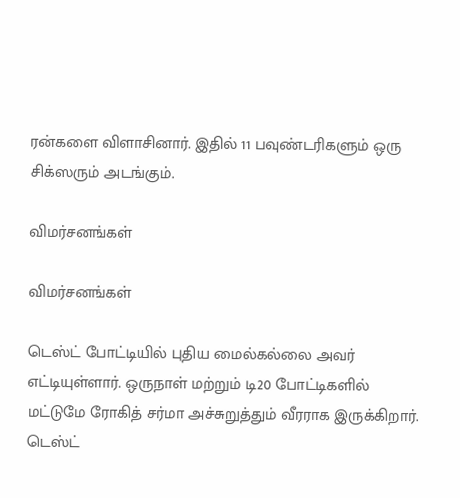ரன்களை விளாசினார். இதில் 11 பவுண்டரிகளும் ஒரு சிக்ஸரும் அடங்கும்.

விமர்சனங்கள்

விமர்சனங்கள்

டெஸ்ட் போட்டியில் புதிய மைல்கல்லை அவர் எட்டியுள்ளார். ஒருநாள் மற்றும் டி20 போட்டிகளில் மட்டுமே ரோகித் சர்மா அச்சுறுத்தும் வீரராக இருக்கிறார். டெஸ்ட்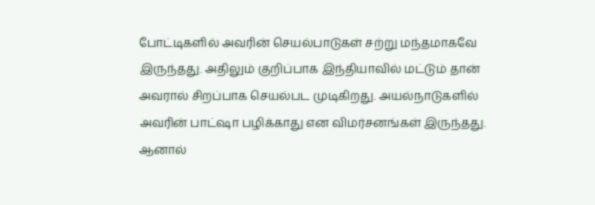போட்டிகளில் அவரின் செயல்பாடுகள் சற்று மந்தமாகவே இருந்தது. அதிலும் குறிப்பாக இந்தியாவில் மட்டும் தான் அவரால் சிறப்பாக செயல்பட முடிகிறது. அயல்நாடுகளில் அவரின் பாட்ஷா பழிக்காது என விமர்சனங்கள் இருந்தது. ஆனால்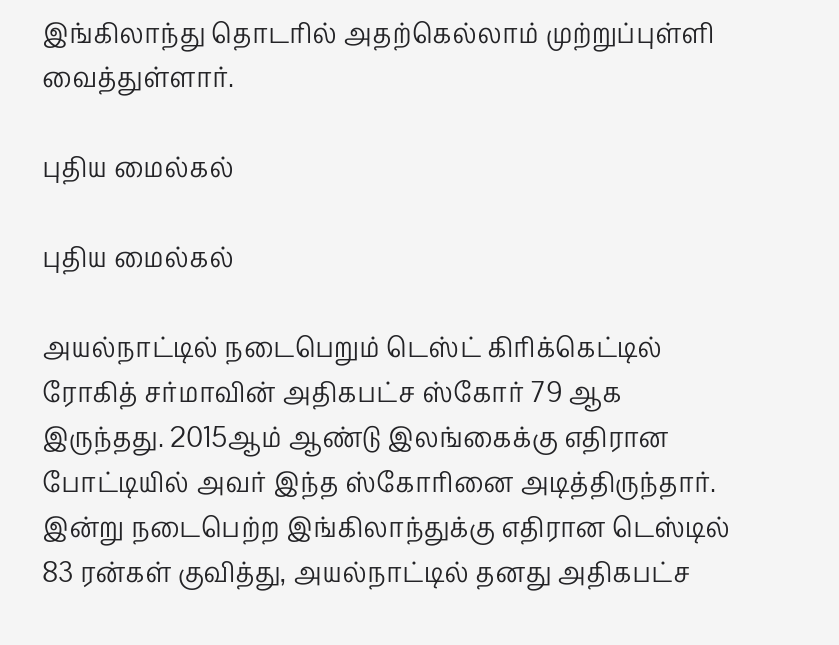இங்கிலாந்து தொடரில் அதற்கெல்லாம் முற்றுப்புள்ளி வைத்துள்ளார்.

புதிய மைல்கல்

புதிய மைல்கல்

அயல்நாட்டில் நடைபெறும் டெஸ்ட் கிரிக்கெட்டில் ரோகித் சர்மாவின் அதிகபட்ச ஸ்கோர் 79 ஆக இருந்தது. 2015ஆம் ஆண்டு இலங்கைக்கு எதிரான போட்டியில் அவர் இந்த ஸ்கோரினை அடித்திருந்தார். இன்று நடைபெற்ற இங்கிலாந்துக்கு எதிரான டெஸ்டில் 83 ரன்கள் குவித்து, அயல்நாட்டில் தனது அதிகபட்ச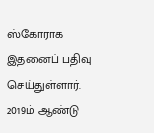ஸ்கோராக இதனைப் பதிவு செய்துள்ளார். 2019ம் ஆண்டு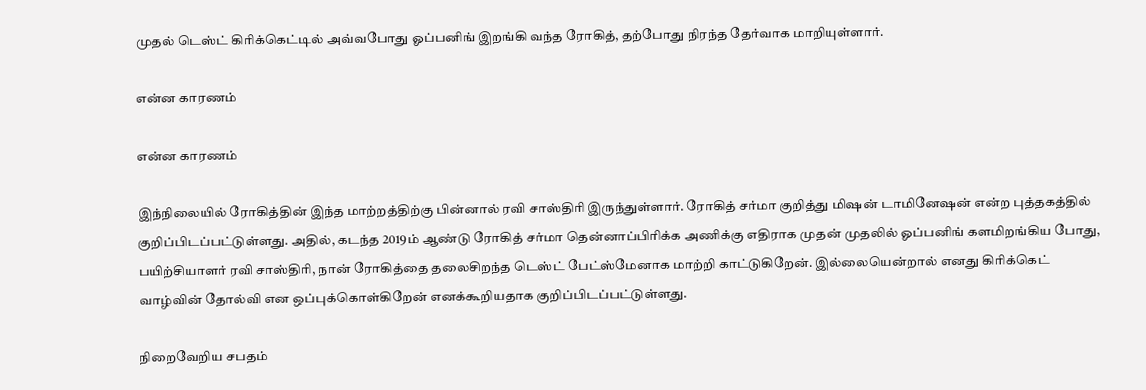முதல் டெஸ்ட் கிரிக்கெட்டில் அவ்வபோது ஓப்பனிங் இறங்கி வந்த ரோகித், தற்போது நிரந்த தேர்வாக மாறியுள்ளார்.

என்ன காரணம்

என்ன காரணம்

இந்நிலையில் ரோகித்தின் இந்த மாற்றத்திற்கு பின்னால் ரவி சாஸ்திரி இருந்துள்ளார். ரோகித் சர்மா குறித்து மிஷன் டாமினேஷன் என்ற புத்தகத்தில் குறிப்பிடப்பட்டுள்ளது. அதில், கடந்த 2019ம் ஆண்டு ரோகித் சர்மா தென்னாப்பிரிக்க அணிக்கு எதிராக முதன் முதலில் ஓப்பனிங் களமிறங்கிய போது, பயிற்சியாளர் ரவி சாஸ்திரி, நான் ரோகித்தை தலைசிறந்த டெஸ்ட் பேட்ஸ்மேனாக மாற்றி காட்டுகிறேன். இல்லையென்றால் எனது கிரிக்கெட் வாழ்வின் தோல்வி என ஒப்புக்கொள்கிறேன் எனக்கூறியதாக குறிப்பிடப்பட்டுள்ளது.

நிறைவேறிய சபதம்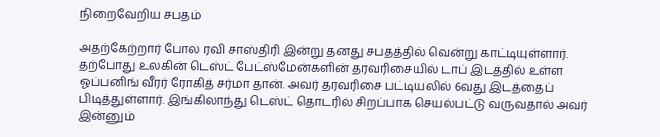நிறைவேறிய சபதம்

அதற்கேற்றார் போல ரவி சாஸ்திரி இன்று தனது சபதத்தில் வென்று காட்டியுள்ளார். தற்போது உலகின் டெஸ்ட் பேட்ஸ்மேன்களின் தரவரிசையில் டாப் இடத்தில் உள்ள ஓப்பனிங் வீரர் ரோகித் சர்மா தான். அவர் தரவரிசை பட்டியலில் 6வது இடத்தைப் பிடித்துள்ளார். இங்கிலாந்து டெஸ்ட் தொடரில் சிறப்பாக செயல்பட்டு வருவதால் அவர் இன்னும்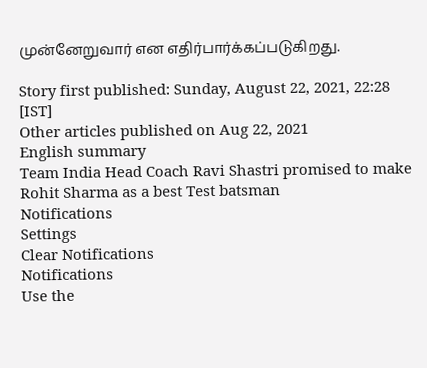முன்னேறுவார் என எதிர்பார்க்கப்படுகிறது.

Story first published: Sunday, August 22, 2021, 22:28 [IST]
Other articles published on Aug 22, 2021
English summary
Team India Head Coach Ravi Shastri promised to make Rohit Sharma as a best Test batsman
Notifications
Settings
Clear Notifications
Notifications
Use the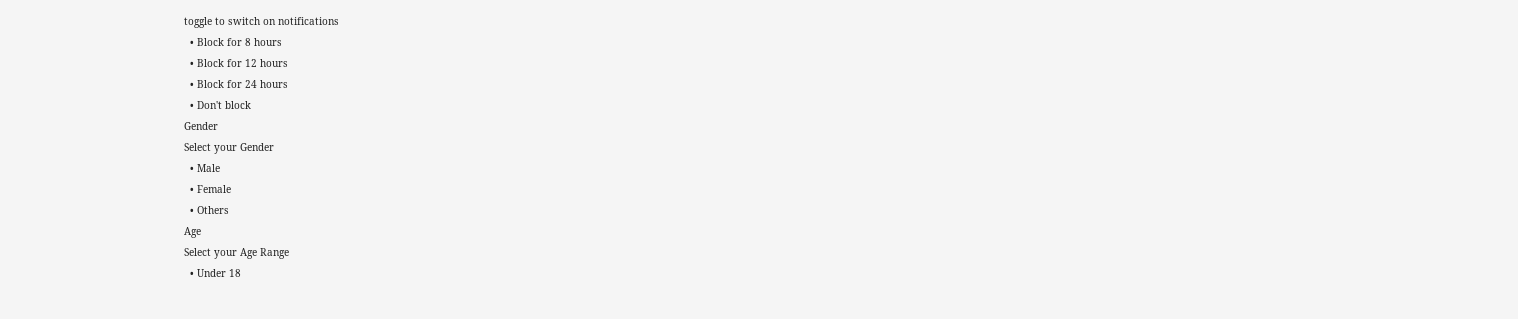toggle to switch on notifications
  • Block for 8 hours
  • Block for 12 hours
  • Block for 24 hours
  • Don't block
Gender
Select your Gender
  • Male
  • Female
  • Others
Age
Select your Age Range
  • Under 18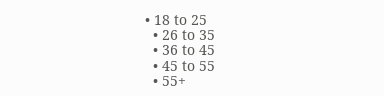• 18 to 25
  • 26 to 35
  • 36 to 45
  • 45 to 55
  • 55+